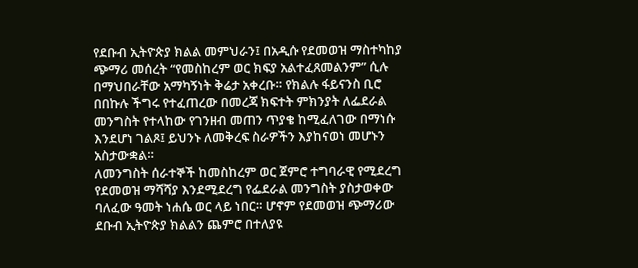የደቡብ ኢትዮጵያ ክልል መምህራን፤ በአዲሱ የደመወዝ ማስተካከያ ጭማሪ መሰረት “የመስከረም ወር ክፍያ አልተፈጸመልንም” ሲሉ በማህበራቸው አማካኝነት ቅሬታ አቀረቡ። የክልሉ ፋይናንስ ቢሮ በበኩሉ ችግሩ የተፈጠረው በመረጃ ክፍተት ምክንያት ለፌደራል መንግስት የተላከው የገንዘብ መጠን ጥያቄ ከሚፈለገው በማነሱ እንደሆነ ገልጾ፤ ይህንኑ ለመቅረፍ ስራዎችን እያከናወነ መሆኑን አስታውቋል።
ለመንግስት ሰራተኞች ከመስከረም ወር ጀምሮ ተግባራዊ የሚደረግ የደመወዝ ማሻሻያ እንደሚደረግ የፌደራል መንግስት ያስታወቀው ባለፈው ዓመት ነሐሴ ወር ላይ ነበር። ሆኖም የደመወዝ ጭማሪው ደቡብ ኢትዮጵያ ክልልን ጨምሮ በተለያዩ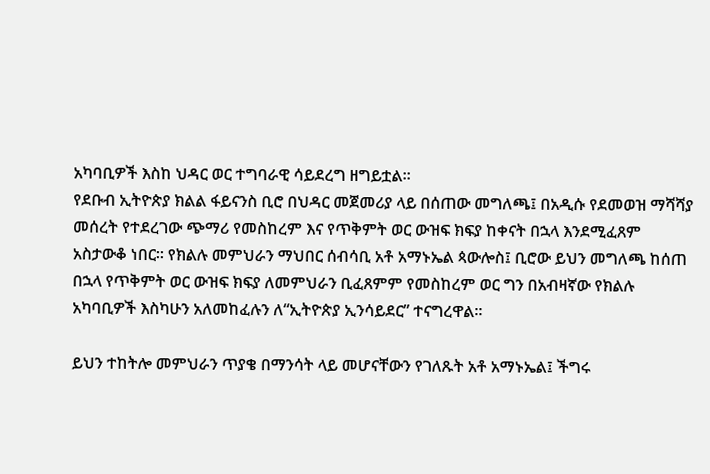አካባቢዎች እስከ ህዳር ወር ተግባራዊ ሳይደረግ ዘግይቷል።
የደቡብ ኢትዮጵያ ክልል ፋይናንስ ቢሮ በህዳር መጀመሪያ ላይ በሰጠው መግለጫ፤ በአዲሱ የደመወዝ ማሻሻያ መሰረት የተደረገው ጭማሪ የመስከረም እና የጥቅምት ወር ውዝፍ ክፍያ ከቀናት በኋላ እንደሚፈጸም አስታውቆ ነበር። የክልሉ መምህራን ማህበር ሰብሳቢ አቶ አማኑኤል ጳውሎስ፤ ቢሮው ይህን መግለጫ ከሰጠ በኋላ የጥቅምት ወር ውዝፍ ክፍያ ለመምህራን ቢፈጸምም የመስከረም ወር ግን በአብዛኛው የክልሉ አካባቢዎች እስካሁን አለመከፈሉን ለ“ኢትዮጵያ ኢንሳይደር” ተናግረዋል።

ይህን ተከትሎ መምህራን ጥያቄ በማንሳት ላይ መሆናቸውን የገለጹት አቶ አማኑኤል፤ ችግሩ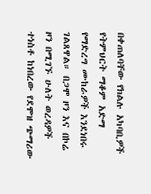በቀጠለባቸው የክልሉ አካባቢዎች የትምህርት ማቆም አድማ የማድረግ ሙከራዎች እንደነበሩ ገልጸዋል። በጋሞ ዞን እና በኮሬ ዞን በሚገኙ ሁለት ወረዳዎች ተነስቶ ከነበረው የደሞዝ ጭማሪው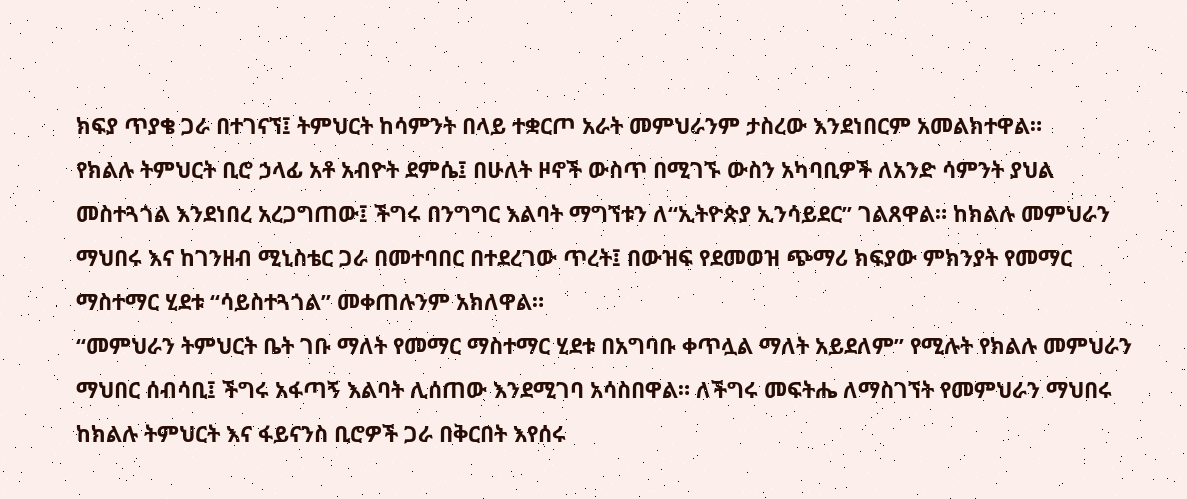ክፍያ ጥያቄ ጋራ በተገናኘ፤ ትምህርት ከሳምንት በላይ ተቋርጦ አራት መምህራንም ታስረው እንደነበርም አመልክተዋል።
የክልሉ ትምህርት ቢሮ ኃላፊ አቶ አብዮት ደምሴ፤ በሁለት ዞኖች ውስጥ በሚገኙ ውስን አካባቢዎች ለአንድ ሳምንት ያህል መስተጓጎል እንደነበረ አረጋግጠው፤ ችግሩ በንግግር እልባት ማግኘቱን ለ“ኢትዮጵያ ኢንሳይደር” ገልጸዋል። ከክልሉ መምህራን ማህበሩ እና ከገንዘብ ሚኒስቴር ጋራ በመተባበር በተደረገው ጥረት፤ በውዝፍ የደመወዝ ጭማሪ ክፍያው ምክንያት የመማር ማስተማር ሂደቱ “ሳይስተጓጎል” መቀጠሉንም አክለዋል።
“መምህራን ትምህርት ቤት ገቡ ማለት የመማር ማስተማር ሂደቱ በአግባቡ ቀጥሏል ማለት አይደለም” የሚሉት የክልሉ መምህራን ማህበር ሰብሳቢ፤ ችግሩ አፋጣኝ እልባት ሊሰጠው እንደሚገባ አሳስበዋል። ለችግሩ መፍትሔ ለማስገኘት የመምህራን ማህበሩ ከክልሉ ትምህርት እና ፋይናንስ ቢሮዎች ጋራ በቅርበት እየሰሩ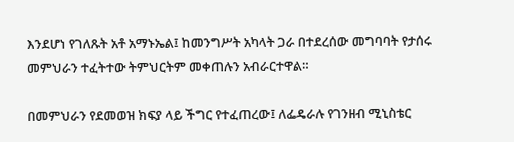እንደሆነ የገለጹት አቶ አማኑኤል፤ ከመንግሥት አካላት ጋራ በተደረሰው መግባባት የታሰሩ መምህራን ተፈትተው ትምህርትም መቀጠሉን አብራርተዋል።

በመምህራን የደመወዝ ክፍያ ላይ ችግር የተፈጠረው፤ ለፌዴራሉ የገንዘብ ሚኒስቴር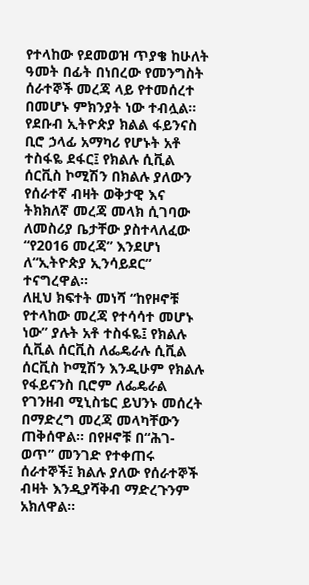የተላከው የደመወዝ ጥያቄ ከሁለት ዓመት በፊት በነበረው የመንግስት ሰራተኞች መረጃ ላይ የተመሰረተ በመሆኑ ምክንያት ነው ተብሏል። የደቡብ ኢትዮጵያ ክልል ፋይንናስ ቢሮ ኃላፊ አማካሪ የሆኑት አቶ ተስፋዬ ደፋር፤ የክልሉ ሲቪል ሰርቪስ ኮሚሽን በክልሉ ያለውን የሰራተኛ ብዛት ወቅታዊ እና ትክክለኛ መረጃ መላክ ሲገባው ለመስሪያ ቤታቸው ያስተላለፈው “የ2016 መረጃ” እንደሆነ ለ“ኢትዮጵያ ኢንሳይደር” ተናግረዋል።
ለዚህ ክፍተት መነሻ “ከየዞኖቹ የተላከው መረጃ የተሳሳተ መሆኑ ነው” ያሉት አቶ ተስፋዬ፤ የክልሉ ሲቪል ሰርቪስ ለፌዴራሉ ሲቪል ሰርቪስ ኮሚሽን እንዲሁም የክልሉ የፋይናንስ ቢሮም ለፌዴራል የገንዘብ ሚኒስቴር ይህንኑ መሰረት በማድረግ መረጃ መላካቸውን ጠቅሰዋል። በየዞኖቹ በ“ሕገ-ወጥ” መንገድ የተቀጠሩ ሰራተኞች፤ ክልሉ ያለው የሰራተኞች ብዛት እንዲያሻቅብ ማድረጉንም አክለዋል።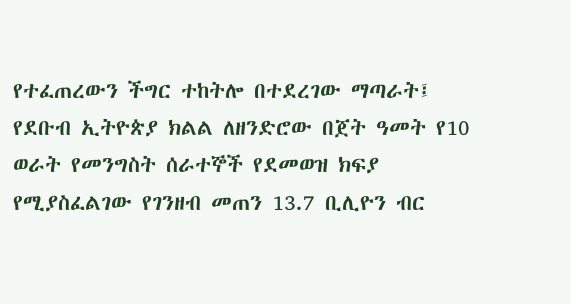የተፈጠረውን ችግር ተከትሎ በተደረገው ማጣራት፤ የደቡብ ኢትዮጵያ ክልል ለዘንድሮው በጀት ዓመት የ10 ወራት የመንግስት ሰራተኞች የደመወዝ ክፍያ የሚያስፈልገው የገንዘብ መጠን 13.7 ቢሊዮን ብር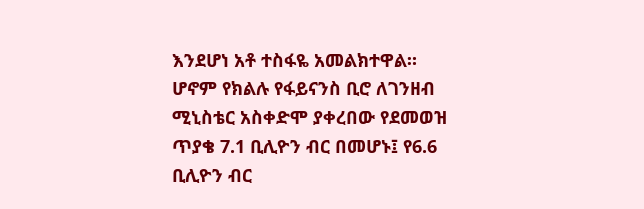እንደሆነ አቶ ተስፋዬ አመልክተዋል። ሆኖም የክልሉ የፋይናንስ ቢሮ ለገንዘብ ሚኒስቴር አስቀድሞ ያቀረበው የደመወዝ ጥያቄ 7.1 ቢሊዮን ብር በመሆኑ፤ የ6.6 ቢሊዮን ብር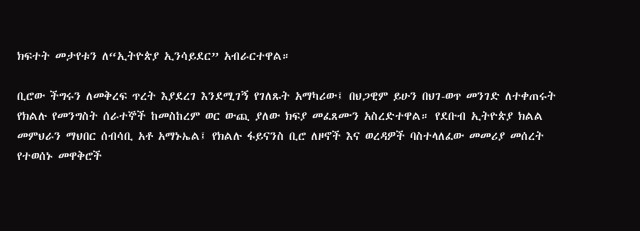ክፍተት መታየቱን ለ“ኢትዮጵያ ኢንሳይደር” አብራርተዋል።

ቢሮው ችግሩን ለመቅረፍ ጥረት እያደረገ እንደሚገኝ የገለጹት አማካሪው፤ በህጋዊም ይሁን በህገ-ወጥ መንገድ ለተቀጠሩት የክልሉ የመንግስት ሰራተኞች ከመስከረም ወር ውጪ ያለው ክፍያ መፈጸሙን አስረድተዋል። የደቡብ ኢትዮጵያ ክልል መምህራን ማህበር ሰብሳቢ አቶ አማኑኤል፤ የክልሉ ፋይናንስ ቢሮ ለዞኖች እና ወረዳዎች ባስተላለፈው መመሪያ መሰረት የተወሰኑ መዋቅሮች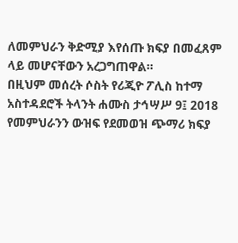ለመምህራን ቅድሚያ እየሰጡ ክፍያ በመፈጸም ላይ መሆናቸውን አረጋግጠዋል።
በዚህም መሰረት ሶስት የሪጂዮ ፖሊስ ከተማ አስተዳደሮች ትላንት ሐሙስ ታኅሣሥ 9፤ 2018 የመምህራንን ውዝፍ የደመወዝ ጭማሪ ክፍያ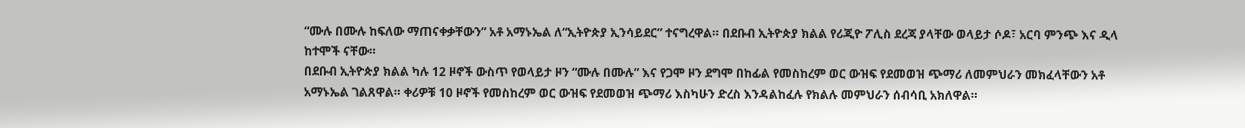“ሙሉ በሙሉ ከፍለው ማጠናቀቃቸውን” አቶ አማኑኤል ለ“ኢትዮጵያ ኢንሳይደር” ተናግረዋል። በደቡብ ኢትዮጵያ ክልል የሪጂዮ ፖሊስ ደረጃ ያላቸው ወላይታ ሶዶ፣ አርባ ምንጭ እና ዲላ ከተሞች ናቸው።
በደቡብ ኢትዮጵያ ክልል ካሉ 12 ዞኖች ውስጥ የወላይታ ዞን “ሙሉ በሙሉ” እና የጋሞ ዞን ደግሞ በከፊል የመስከረም ወር ውዝፍ የደመወዝ ጭማሪ ለመምህራን መክፈላቸውን አቶ አማኑኤል ገልጸዋል። ቀሪዎቹ 10 ዞኖች የመስከረም ወር ውዝፍ የደመወዝ ጭማሪ እስካሁን ድረስ እንዳልከፈሉ የክልሉ መምህራን ሰብሳቢ አክለዋል።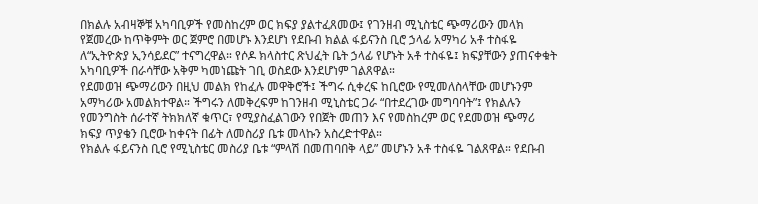በክልሉ አብዛኞቹ አካባቢዎች የመስከረም ወር ክፍያ ያልተፈጸመው፤ የገንዘብ ሚኒስቴር ጭማሪውን መላክ የጀመረው ከጥቅምት ወር ጀምሮ በመሆኑ እንደሆነ የደቡብ ክልል ፋይናንስ ቢሮ ኃላፊ አማካሪ አቶ ተስፋዬ ለ“ኢትዮጵያ ኢንሳይደር” ተናግረዋል። የሶዶ ክላስተር ጽህፈት ቤት ኃላፊ የሆኑት አቶ ተስፋዬ፤ ክፍያቸውን ያጠናቀቁት አካባቢዎች በራሳቸው አቅም ካመነጩት ገቢ ወስደው እንደሆነም ገልጸዋል።
የደመወዝ ጭማሪውን በዚህ መልክ የከፈሉ መዋቅሮች፤ ችግሩ ሲቀረፍ ከቢሮው የሚመለስላቸው መሆኑንም አማካሪው አመልክተዋል። ችግሩን ለመቅረፍም ከገንዘብ ሚኒስቴር ጋራ “በተደረገው መግባባት”፤ የክልሉን የመንግስት ሰራተኛ ትክክለኛ ቁጥር፣ የሚያስፈልገውን የበጀት መጠን እና የመስከረም ወር የደመወዝ ጭማሪ ክፍያ ጥያቄን ቢሮው ከቀናት በፊት ለመስሪያ ቤቱ መላኩን አስረድተዋል።
የክልሉ ፋይናንስ ቢሮ የሚኒስቴር መስሪያ ቤቱ “ምላሽ በመጠባበቅ ላይ” መሆኑን አቶ ተስፋዬ ገልጸዋል። የደቡብ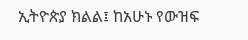ኢትዮጵያ ክልል፤ ከአሁኑ የውዝፍ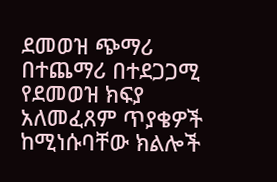ደመወዝ ጭማሪ በተጨማሪ በተደጋጋሚ የደመወዝ ክፍያ አለመፈጸም ጥያቄዎች ከሚነሱባቸው ክልሎች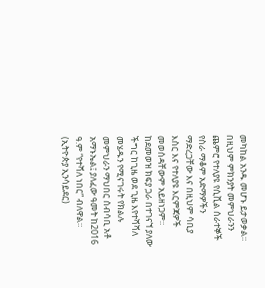መካከል አንዱ መሆኑ ይታወቃል።
በዚህም ምክንያት መምህራንን ጨምሮ የተለያዩ የሲቪል ሰራተኞች የስራ ማቆም አድማዎችን ማድረጋቸው እና በዚህም ሳቢያ እስር እና የተለያዩ እርምጃዎች መወሰዳቸውም አይዘነጋም። ከደመወዝ ክፍያ ጋራ በተገናኘ ያለው ችግር ከጊዜ ወደ ጊዜ እየተሻሻለ መሄዱን የሚናገሩት የክልሉ መምህራን ማህበር ሰብሳቢ አቶ አማኑኤል፤ ያለፈው ዓመት ከ2016 ዓ.ም “የተሻለ ነበር” ብለዋል። (ኢትዮጵያ ኢንሳይደር)